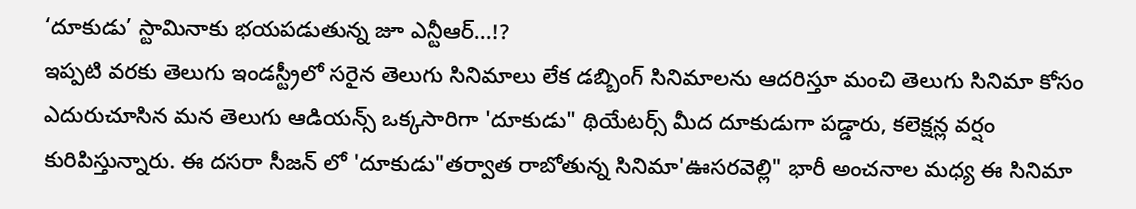‘దూకుడు’ స్టామినాకు భయపడుతున్న జూ ఎన్టీఆర్...!?
ఇప్పటి వరకు తెలుగు ఇండస్ట్రీలో సరైన తెలుగు సినిమాలు లేక డబ్బింగ్ సినిమాలను ఆదరిస్తూ మంచి తెలుగు సినిమా కోసం ఎదురుచూసిన మన తెలుగు ఆడియన్స్ ఒక్కసారిగా 'దూకుడు" థియేటర్స్ మీద దూకుడుగా పడ్డారు, కలెక్షన్ల వర్షం కురిపిస్తున్నారు. ఈ దసరా సీజన్ లో 'దూకుడు"తర్వాత రాబోతున్న సినిమా'ఊసరవెల్లి" భారీ అంచనాల మధ్య ఈ సినిమా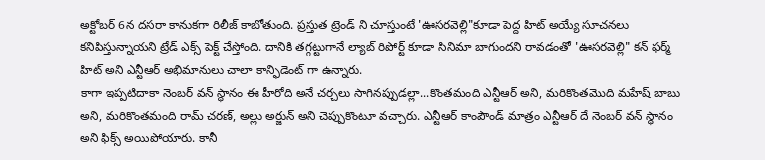అక్టోబర్ 6న దసరా కానుకగా రిలీజ్ కాబోతుంది. ప్రస్తుత ట్రెండ్ ని చూస్తుంటే 'ఊసరవెల్లి"కూడా పెద్ద హిట్ అయ్యే సూచనలు కనిపిస్తున్నాయని ట్రేడ్ ఎక్స్ పెక్ట్ చేస్తోంది. దానికి తగ్గట్టుగానే ల్యాబ్ రిపోర్ట్ కూడా సినిమా బాగుందని రావడంతో 'ఊసరవెల్లి" కన్ ఫర్మ్ హిట్ అని ఎన్టీఆర్ అభిమానులు చాలా కాన్ఫిడెంట్ గా ఉన్నారు.
కాగా ఇప్పటిదాకా నెంబర్ వన్ స్థానం ఈ హీరోది అనే చర్చలు సాగినప్పుడల్లా...కొంతమంది ఎన్టీఆర్ అని, మరికొంతమొది మహేష్ బాబు అని, మరికొంతమంది రామ్ చరణ్, అల్లు అర్జున్ అని చెప్పుకొంటూ వచ్చారు. ఎన్టీఆర్ కాంపౌండ్ మాత్రం ఎన్టీఆర్ దే నెంబర్ వన్ స్థానం అని ఫిక్స్ అయిపోయారు. కానీ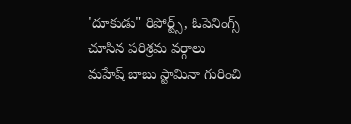'దూకుడు" రిపోర్ట్స్, ఓపెనింగ్స్ చూసిన పరిశ్రమ వర్గాలు మహేష్ బాబు స్టామినా గురించి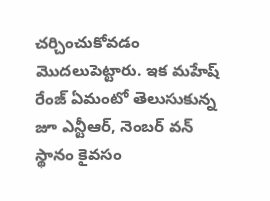చర్చించుకోవడం మొదలుపెట్టారు. ఇక మహేష్ రేంజ్ ఏమంటో తెలుసుకున్న జూ ఎన్టీఆర్, నెంబర్ వన్ స్థానం కైవసం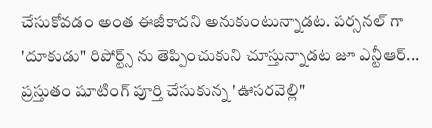చేసుకోవడం అంత ఈజీకాదని అనుకుంటున్నాడట. పర్సనల్ గా 'దూకుడు" రిపోర్ట్స్ ను తెప్పించుకుని చూస్తున్నాడట జూ ఎన్టీఆర్...
ప్రస్తుతం షూటింగ్ పూర్తి చేసుకున్న 'ఊసరవెల్లి"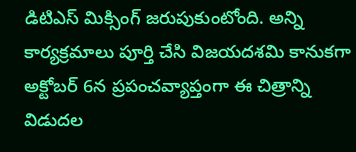డిటిఎస్ మిక్సింగ్ జరుపుకుంటోంది. అన్ని కార్యక్రమాలు పూర్తి చేసి విజయదశమి కానుకగా అక్టోబర్ 6న ప్రపంచవ్యాప్తంగా ఈ చిత్రాన్ని విడుదల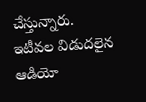చేస్తున్నారు. ఇటీవల విడుదలైన ఆడియో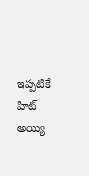ఇప్పటికే హిట్ అయ్యి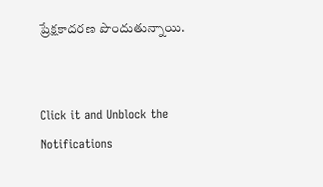ప్రేక్షకాదరణ పొందుతున్నాయి.


Click it and Unblock the Notifications